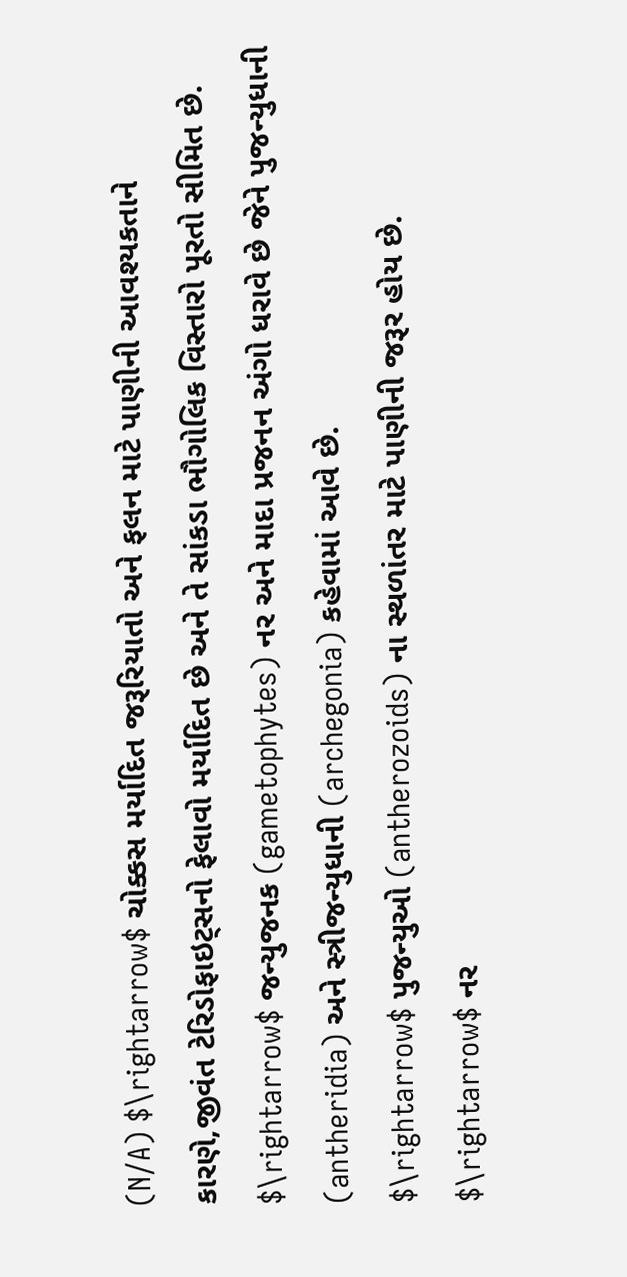(N/A) $\rightarrow$ ચોક્કસ મર્યાદિત જરૂરિયાતો અને ફલન માટે પાણીની આવશ્યકતાને કારણે,જીવંત ટેરિડોફાઇટ્સનો ફેલાવો મર્યાદિત છે અને તે સાંકડા ભૌગોલિક વિસ્તારો પૂરતો સીમિત છે.
$\rightarrow$ જન્યુજનક (gametophytes) નર અને માદા પ્રજનન અંગો ધરાવે છે જેને પુજન્યુધાની (antheridia) અને સ્ત્રીજન્યુધાની (archegonia) કહેવામાં આવે છે.
$\rightarrow$ પુજન્યુઓ (antherozoids) ના સ્થળાંતર માટે પાણીની જરૂર હોય છે.
$\rightarrow$ નર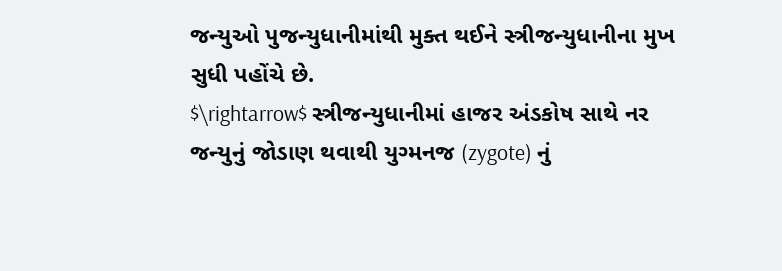જન્યુઓ પુજન્યુધાનીમાંથી મુક્ત થઈને સ્ત્રીજન્યુધાનીના મુખ સુધી પહોંચે છે.
$\rightarrow$ સ્ત્રીજન્યુધાનીમાં હાજર અંડકોષ સાથે નર જન્યુનું જોડાણ થવાથી યુગ્મનજ (zygote) નું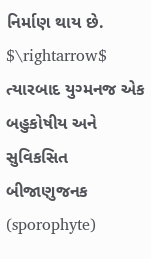નિર્માણ થાય છે.
$\rightarrow$ ત્યારબાદ યુગ્મનજ એક બહુકોષીય અને સુવિકસિત બીજાણુજનક (sporophyte)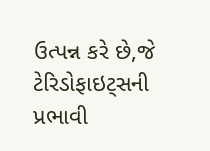ઉત્પન્ન કરે છે,જે ટેરિડોફાઇટ્સની પ્રભાવી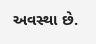અવસ્થા છે.